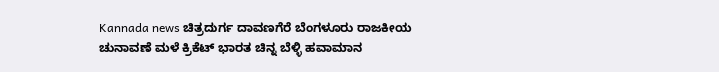Kannada news ಚಿತ್ರದುರ್ಗ ದಾವಣಗೆರೆ ಬೆಂಗಳೂರು ರಾಜಕೀಯ ಚುನಾವಣೆ ಮಳೆ ಕ್ರಿಕೆಟ್ ಭಾರತ ಚಿನ್ನ ಬೆಳ್ಳಿ ಹವಾಮಾನ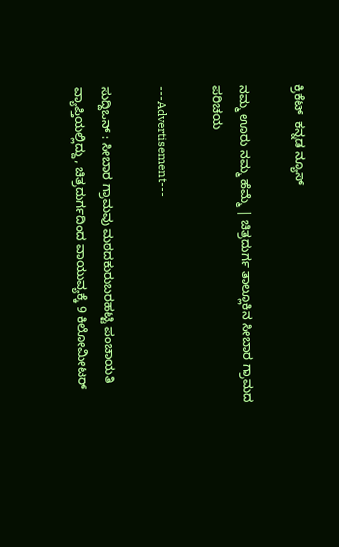ಕ್ರಿಕೆಟ್  ಕನ್ನಡ ನ್ಯೂಸ್

ನಮ್ಮ ಊರು ನಮ್ಮ ಹೆಮ್ಮೆ | ಚಿತ್ರದುರ್ಗ ತಾಲ್ಲೂಕಿನ ಸೀಬಾರ ಗ್ರಾಮದ ಪರಿಚಯ

---Advertisement---

ಸುದ್ದಿಒನ್ : ಸೀಬಾರ ಗ್ರಾಮವು ಮಠದಕುರುಬರಹಟ್ಟಿ ಪಂಚಾಯತಿ ವ್ಯಾಪ್ತಿಯಲ್ಲಿದ್ದು, ಚಿತ್ರದುರ್ಗದಿಂದ ವಾಯುವ್ಯಕ್ಕೆ 9 ಕಿಲೋಮೀಟರ್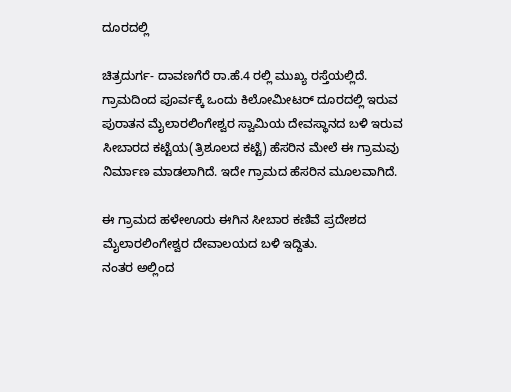ದೂರದಲ್ಲಿ

ಚಿತ್ರದುರ್ಗ- ದಾವಣಗೆರೆ ರಾ.ಹೆ.4 ರಲ್ಲಿ ಮುಖ್ಯ ರಸ್ತೆಯಲ್ಲಿದೆ.
ಗ್ರಾಮದಿಂದ ಪೂರ್ವಕ್ಕೆ ಒಂದು ಕಿಲೋಮೀಟರ್ ದೂರದಲ್ಲಿ ಇರುವ ಪುರಾತನ ಮೈಲಾರಲಿಂಗೇಶ್ವರ ಸ್ವಾಮಿಯ ದೇವಸ್ಥಾನದ ಬಳಿ ಇರುವ ಸೀಬಾರದ ಕಟ್ಟೆಯ(ತ್ರಿಶೂಲದ ಕಟ್ಟೆ) ಹೆಸರಿನ ಮೇಲೆ ಈ ಗ್ರಾಮವು ನಿರ್ಮಾಣ ಮಾಡಲಾಗಿದೆ. ಇದೇ ಗ್ರಾಮದ ಹೆಸರಿನ ಮೂಲವಾಗಿದೆ.

ಈ ಗ್ರಾಮದ ಹಳೇಊರು ಈಗಿನ ಸೀಬಾರ ಕಣಿವೆ ಪ್ರದೇಶದ ಮೈಲಾರಲಿಂಗೇಶ್ವರ ದೇವಾಲಯದ ಬಳಿ ಇದ್ದಿತು.
ನಂತರ ಅಲ್ಲಿಂದ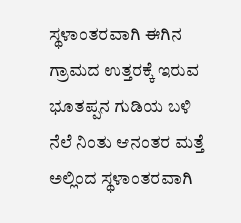ಸ್ಥಳಾಂತರವಾಗಿ ಈಗಿನ ಗ್ರಾಮದ ಉತ್ತರಕ್ಕೆ ಇರುವ ಭೂತಪ್ಪನ ಗುಡಿಯ ಬಳಿ ನೆಲೆ ನಿಂತು ಆನಂತರ ಮತ್ತೆ ಅಲ್ಲಿಂದ ಸ್ಥಳಾಂತರವಾಗಿ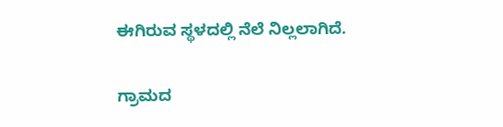ಈಗಿರುವ ಸ್ಥಳದಲ್ಲಿ ನೆಲೆ ನಿಲ್ಲಲಾಗಿದೆ.

ಗ್ರಾಮದ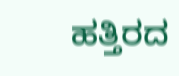ಹತ್ತಿರದ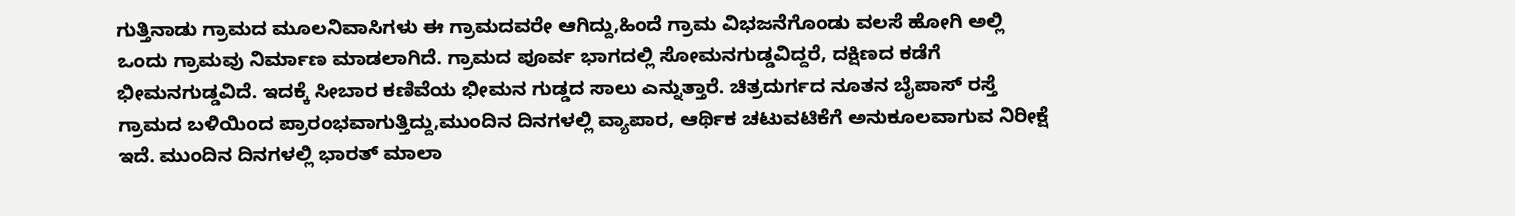ಗುತ್ತಿನಾಡು ಗ್ರಾಮದ ಮೂಲನಿವಾಸಿಗಳು ಈ ಗ್ರಾಮದವರೇ ಆಗಿದ್ದು,ಹಿಂದೆ ಗ್ರಾಮ ವಿಭಜನೆಗೊಂಡು ವಲಸೆ ಹೋಗಿ ಅಲ್ಲಿ ಒಂದು ಗ್ರಾಮವು ನಿರ್ಮಾಣ ಮಾಡಲಾಗಿದೆ. ಗ್ರಾಮದ ಪೂರ್ವ ಭಾಗದಲ್ಲಿ ಸೋಮನಗುಡ್ಡವಿದ್ದರೆ, ದಕ್ಷಿಣದ ಕಡೆಗೆ ಭೀಮನಗುಡ್ಡವಿದೆ. ಇದಕ್ಕೆ ಸೀಬಾರ ಕಣಿವೆಯ ಭೀಮನ ಗುಡ್ಡದ ಸಾಲು ಎನ್ನುತ್ತಾರೆ. ಚಿತ್ರದುರ್ಗದ ನೂತನ ಬೈಪಾಸ್ ರಸ್ತೆ ಗ್ರಾಮದ ಬಳಿಯಿಂದ ಪ್ರಾರಂಭವಾಗುತ್ತಿದ್ದು,ಮುಂದಿನ ದಿನಗಳಲ್ಲಿ ವ್ಯಾಪಾರ, ಆರ್ಥಿಕ ಚಟುವಟಿಕೆಗೆ ಅನುಕೂಲವಾಗುವ ನಿರೀಕ್ಷೆ ಇದೆ. ಮುಂದಿನ ದಿನಗಳಲ್ಲಿ ಭಾರತ್ ಮಾಲಾ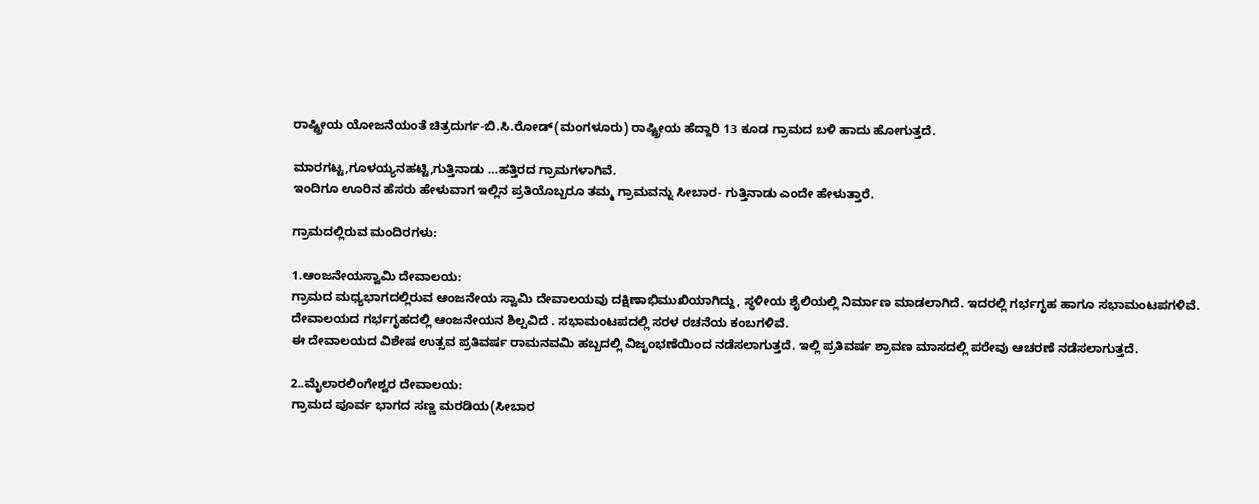ರಾಷ್ಟ್ರೀಯ ಯೋಜನೆಯಂತೆ ಚಿತ್ರದುರ್ಗ-ಬಿ.ಸಿ.ರೋಡ್(ಮಂಗಳೂರು) ರಾಷ್ಟ್ರೀಯ ಹೆದ್ದಾರಿ 13 ಕೂಡ ಗ್ರಾಮದ ಬಳಿ ಹಾದು ಹೋಗುತ್ತದೆ.

ಮಾರಗಟ್ಟ,ಗೂಳಯ್ಯನಹಟ್ಟಿ,ಗುತ್ತಿನಾಡು …ಹತ್ತಿರದ ಗ್ರಾಮಗಳಾಗಿವೆ.
ಇಂದಿಗೂ ಊರಿನ ಹೆಸರು ಹೇಳುವಾಗ ಇಲ್ಲಿನ ಪ್ರತಿಯೊಬ್ಬರೂ ತಮ್ಮ ಗ್ರಾಮವನ್ನು ಸೀಬಾರ- ಗುತ್ತಿನಾಡು ಎಂದೇ ಹೇಳುತ್ತಾರೆ.

ಗ್ರಾಮದಲ್ಲಿರುವ ಮಂದಿರಗಳು:

1.ಆಂಜನೇಯಸ್ವಾಮಿ ದೇವಾಲಯ:
ಗ್ರಾಮದ ಮಧ್ಯಭಾಗದಲ್ಲಿರುವ ಆಂಜನೇಯ ಸ್ವಾಮಿ ದೇವಾಲಯವು ದಕ್ಷಿಣಾಭಿಮುಖಿಯಾಗಿದ್ದು, ಸ್ಥಳೀಯ ಶೈಲಿಯಲ್ಲಿ ನಿರ್ಮಾಣ ಮಾಡಲಾಗಿದೆ. ಇದರಲ್ಲಿ ಗರ್ಭಗೃಹ ಹಾಗೂ ಸಭಾಮಂಟಪಗಳಿವೆ. ದೇವಾಲಯದ ಗರ್ಭಗೃಹದಲ್ಲಿ ಆಂಜನೇಯನ ಶಿಲ್ಪವಿದೆ . ಸಭಾಮಂಟಪದಲ್ಲಿ ಸರಳ ರಚನೆಯ ಕಂಬಗಳಿವೆ.
ಈ ದೇವಾಲಯದ ವಿಶೇಷ ಉತ್ಸವ ಪ್ರತಿವರ್ಷ ರಾಮನವಮಿ ಹಬ್ಬದಲ್ಲಿ ವಿಜೃಂಭಣೆಯಿಂದ ನಡೆಸಲಾಗುತ್ತದೆ. ಇಲ್ಲಿ ಪ್ರತಿವರ್ಷ ಶ್ರಾವಣ ಮಾಸದಲ್ಲಿ ಪರೇವು ಆಚರಣೆ ನಡೆಸಲಾಗುತ್ತದೆ.

2..ಮೈಲಾರಲಿಂಗೇಶ್ವರ ದೇವಾಲಯ:
ಗ್ರಾಮದ ಪೂರ್ವ ಭಾಗದ ಸಣ್ಣ ಮರಡಿಯ(ಸೀಬಾರ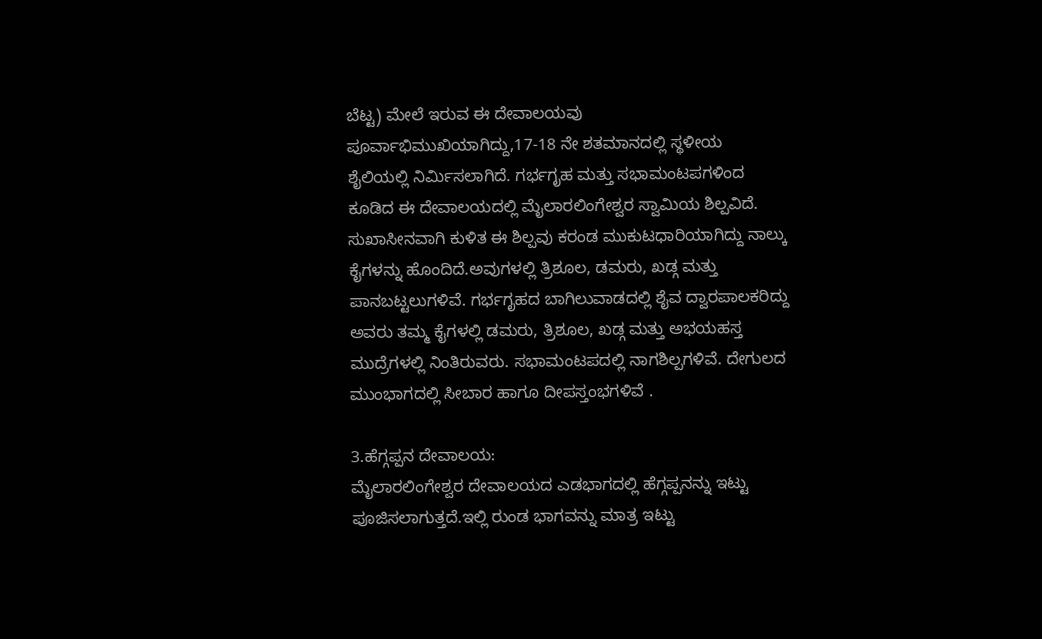ಬೆಟ್ಟ) ಮೇಲೆ ಇರುವ ಈ ದೇವಾಲಯವು ಪೂರ್ವಾಭಿಮುಖಿಯಾಗಿದ್ದು,17-18 ನೇ ಶತಮಾನದಲ್ಲಿ ಸ್ಥಳೀಯ ಶೈಲಿಯಲ್ಲಿ ನಿರ್ಮಿಸಲಾಗಿದೆ. ಗರ್ಭಗೃಹ ಮತ್ತು ಸಭಾಮಂಟಪಗಳಿಂದ ಕೂಡಿದ ಈ ದೇವಾಲಯದಲ್ಲಿ ಮೈಲಾರಲಿಂಗೇಶ್ವರ ಸ್ವಾಮಿಯ ಶಿಲ್ಪವಿದೆ. ಸುಖಾಸೀನವಾಗಿ ಕುಳಿತ ಈ ಶಿಲ್ಪವು ಕರಂಡ ಮುಕುಟಧಾರಿಯಾಗಿದ್ದು ನಾಲ್ಕು ಕೈಗಳನ್ನು ಹೊಂದಿದೆ.ಅವುಗಳಲ್ಲಿ ತ್ರಿಶೂಲ, ಡಮರು, ಖಡ್ಗ ಮತ್ತು ಪಾನಬಟ್ಟಲುಗಳಿವೆ. ಗರ್ಭಗೃಹದ ಬಾಗಿಲುವಾಡದಲ್ಲಿ ಶೈವ ದ್ವಾರಪಾಲಕರಿದ್ದು ಅವರು ತಮ್ಮ ಕೈಗಳಲ್ಲಿ ಡಮರು, ತ್ರಿಶೂಲ, ಖಡ್ಗ ಮತ್ತು ಅಭಯಹಸ್ತ ಮುದ್ರೆಗಳಲ್ಲಿ ನಿಂತಿರುವರು. ಸಭಾಮಂಟಪದಲ್ಲಿ ನಾಗಶಿಲ್ಪಗಳಿವೆ. ದೇಗುಲದ ಮುಂಭಾಗದಲ್ಲಿ ಸೀಬಾರ ಹಾಗೂ ದೀಪಸ್ತಂಭಗಳಿವೆ .

3.ಹೆಗ್ಗಪ್ಪನ ದೇವಾಲಯ:
ಮೈಲಾರಲಿಂಗೇಶ್ವರ ದೇವಾಲಯದ ಎಡಭಾಗದಲ್ಲಿ ಹೆಗ್ಗಪ್ಪನನ್ನು ಇಟ್ಟು ಪೂಜಿಸಲಾಗುತ್ತದೆ.ಇಲ್ಲಿ ರುಂಡ ಭಾಗವನ್ನು ಮಾತ್ರ ಇಟ್ಟು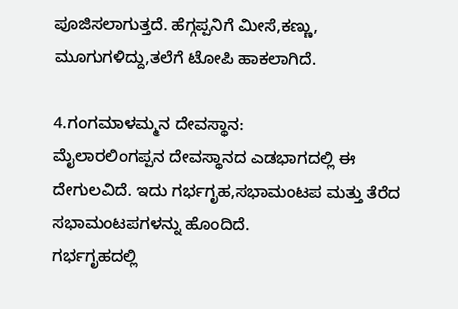ಪೂಜಿಸಲಾಗುತ್ತದೆ. ಹೆಗ್ಗಪ್ಪನಿಗೆ ಮೀಸೆ,ಕಣ್ಣು, ಮೂಗುಗಳಿದ್ದು,ತಲೆಗೆ ಟೋಪಿ ಹಾಕಲಾಗಿದೆ.

4.ಗಂಗಮಾಳಮ್ಮನ ದೇವಸ್ಥಾನ:
ಮೈಲಾರಲಿಂಗಪ್ಪನ ದೇವಸ್ಥಾನದ ಎಡಭಾಗದಲ್ಲಿ ಈ ದೇಗುಲವಿದೆ. ಇದು ಗರ್ಭಗೃಹ,ಸಭಾಮಂಟಪ ಮತ್ತು ತೆರೆದ ಸಭಾಮಂಟಪಗಳನ್ನು ಹೊಂದಿದೆ.
ಗರ್ಭಗೃಹದಲ್ಲಿ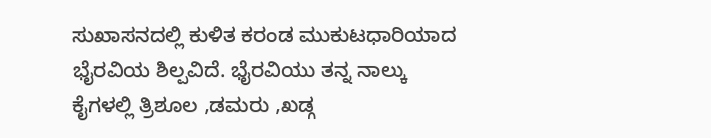ಸುಖಾಸನದಲ್ಲಿ ಕುಳಿತ ಕರಂಡ ಮುಕುಟಧಾರಿಯಾದ ಭೈರವಿಯ ಶಿಲ್ಪವಿದೆ. ಭೈರವಿಯು ತನ್ನ ನಾಲ್ಕು ಕೈಗಳಲ್ಲಿ ತ್ರಿಶೂಲ ,ಡಮರು ,ಖಡ್ಗ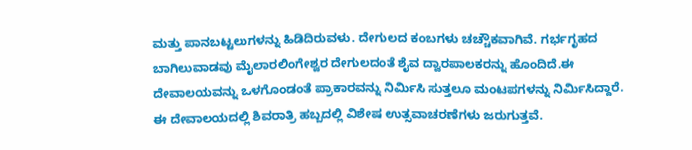ಮತ್ತು ಪಾನಬಟ್ಟಲುಗಳನ್ನು ಹಿಡಿದಿರುವಳು. ದೇಗುಲದ ಕಂಬಗಳು ಚಚ್ಚೌಕವಾಗಿವೆ. ಗರ್ಭಗೃಹದ ಬಾಗಿಲುವಾಡವು ಮೈಲಾರಲಿಂಗೇಶ್ವರ ದೇಗುಲದಂತೆ ಶೈವ ದ್ವಾರಪಾಲಕರನ್ನು ಹೊಂದಿದೆ.ಈ ದೇವಾಲಯವನ್ನು ಒಳಗೊಂಡಂತೆ ಪ್ರಾಕಾರವನ್ನು ನಿರ್ಮಿಸಿ ಸುತ್ತಲೂ ಮಂಟಪಗಳನ್ನು ನಿರ್ಮಿಸಿದ್ದಾರೆ. ಈ ದೇವಾಲಯದಲ್ಲಿ ಶಿವರಾತ್ರಿ ಹಬ್ಬದಲ್ಲಿ ವಿಶೇಷ ಉತ್ಸವಾಚರಣೆಗಳು ಜರುಗುತ್ತವೆ.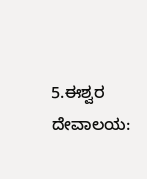5.ಈಶ್ವರ ದೇವಾಲಯ: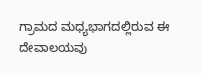ಗ್ರಾಮದ ಮಧ್ಯಭಾಗದಲ್ಲಿರುವ ಈ ದೇವಾಲಯವು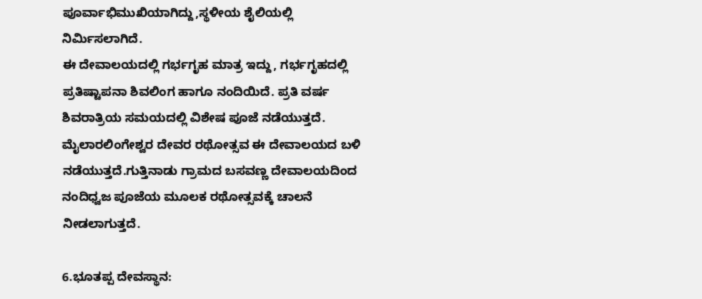ಪೂರ್ವಾಭಿಮುಖಿಯಾಗಿದ್ದು,ಸ್ಥಳೀಯ ಶೈಲಿಯಲ್ಲಿ ನಿರ್ಮಿಸಲಾಗಿದೆ.
ಈ ದೇವಾಲಯದಲ್ಲಿ ಗರ್ಭಗೃಹ ಮಾತ್ರ ಇದ್ದು, ಗರ್ಭಗೃಹದಲ್ಲಿ ಪ್ರತಿಷ್ಟಾಪನಾ ಶಿವಲಿಂಗ ಹಾಗೂ ನಂದಿಯಿದೆ. ಪ್ರತಿ ವರ್ಷ ಶಿವರಾತ್ರಿಯ ಸಮಯದಲ್ಲಿ ವಿಶೇಷ ಪೂಜೆ ನಡೆಯುತ್ತದೆ. ಮೈಲಾರಲಿಂಗೇಶ್ವರ ದೇವರ ರಥೋತ್ಸವ ಈ ದೇವಾಲಯದ ಬಳಿ ನಡೆಯುತ್ತದೆ.ಗುತ್ತಿನಾಡು ಗ್ರಾಮದ ಬಸವಣ್ಣ ದೇವಾಲಯದಿಂದ ನಂದಿಧ್ವಜ ಪೂಜೆಯ ಮೂಲಕ ರಥೋತ್ಸವಕ್ಕೆ ಚಾಲನೆ ನೀಡಲಾಗುತ್ತದೆ.

6.ಭೂತಪ್ಪ ದೇವಸ್ಥಾನ: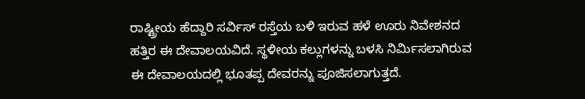ರಾಷ್ಟ್ರೀಯ ಹೆದ್ದಾರಿ ಸರ್ವಿಸ್ ರಸ್ತೆಯ ಬಳಿ ಇರುವ ಹಳೆ ಊರು ನಿವೇಶನದ ಹತ್ತಿರ ಈ ದೇವಾಲಯವಿದೆ. ಸ್ಥಳೀಯ ಕಲ್ಲುಗಳನ್ನು ಬಳಸಿ ನಿರ್ಮಿಸಲಾಗಿರುವ ಈ ದೇವಾಲಯದಲ್ಲಿ ಭೂತಪ್ಪ ದೇವರನ್ನು ಪೂಜಿಸಲಾಗುತ್ತದೆ.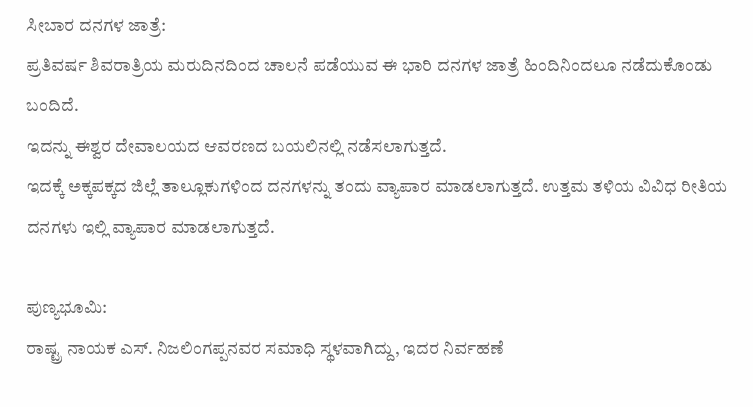ಸೀಬಾರ ದನಗಳ ಜಾತ್ರೆ:
ಪ್ರತಿವರ್ಷ ಶಿವರಾತ್ರಿಯ ಮರುದಿನದಿಂದ ಚಾಲನೆ ಪಡೆಯುವ ಈ ಭಾರಿ ದನಗಳ ಜಾತ್ರೆ ಹಿಂದಿನಿಂದಲೂ ನಡೆದುಕೊಂಡು ಬಂದಿದೆ.
ಇದನ್ನು ಈಶ್ವರ ದೇವಾಲಯದ ಆವರಣದ ಬಯಲಿನಲ್ಲಿ ನಡೆಸಲಾಗುತ್ತದೆ.
ಇದಕ್ಕೆ ಅಕ್ಕಪಕ್ಕದ ಜಿಲ್ಲೆ ತಾಲ್ಲೂಕುಗಳಿಂದ ದನಗಳನ್ನು ತಂದು ವ್ಯಾಪಾರ ಮಾಡಲಾಗುತ್ತದೆ. ಉತ್ತಮ ತಳಿಯ ವಿವಿಧ ರೀತಿಯ ದನಗಳು ಇಲ್ಲಿ ವ್ಯಾಪಾರ ಮಾಡಲಾಗುತ್ತದೆ.

ಪುಣ್ಯಭೂಮಿ:
ರಾಷ್ಟ್ರ ನಾಯಕ ಎಸ್. ನಿಜಲಿಂಗಪ್ಪನವರ ಸಮಾಧಿ ಸ್ಥಳವಾಗಿದ್ದು, ಇದರ ನಿರ್ವಹಣೆ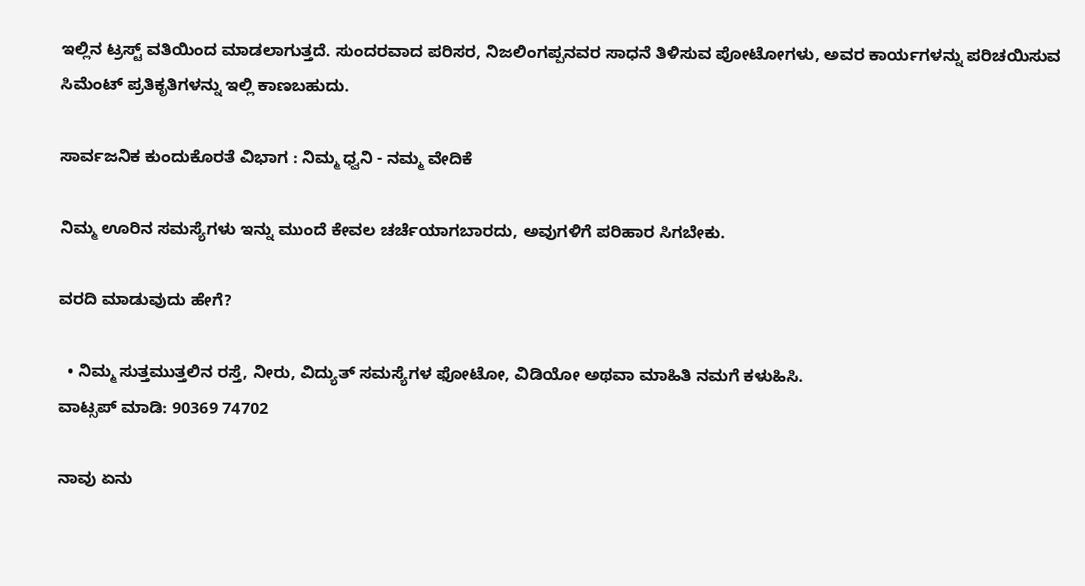ಇಲ್ಲಿನ ಟ್ರಸ್ಟ್ ವತಿಯಿಂದ ಮಾಡಲಾಗುತ್ತದೆ. ಸುಂದರವಾದ ಪರಿಸರ, ನಿಜಲಿಂಗಪ್ಪನವರ ಸಾಧನೆ ತಿಳಿಸುವ ಪೋಟೋಗಳು, ಅವರ ಕಾರ್ಯಗಳನ್ನು ಪರಿಚಯಿಸುವ ಸಿಮೆಂಟ್ ಪ್ರತಿಕೃತಿಗಳನ್ನು ಇಲ್ಲಿ ಕಾಣಬಹುದು.

ಸಾರ್ವಜನಿಕ ಕುಂದುಕೊರತೆ ವಿಭಾಗ : ನಿಮ್ಮ ಧ್ವನಿ - ನಮ್ಮ ವೇದಿಕೆ

ನಿಮ್ಮ ಊರಿನ ಸಮಸ್ಯೆಗಳು ಇನ್ನು ಮುಂದೆ ಕೇವಲ ಚರ್ಚೆಯಾಗಬಾರದು, ಅವುಗಳಿಗೆ ಪರಿಹಾರ ಸಿಗಬೇಕು.

ವರದಿ ಮಾಡುವುದು ಹೇಗೆ?

  • ನಿಮ್ಮ ಸುತ್ತಮುತ್ತಲಿನ ರಸ್ತೆ, ನೀರು, ವಿದ್ಯುತ್ ಸಮಸ್ಯೆಗಳ ಫೋಟೋ, ವಿಡಿಯೋ ಅಥವಾ ಮಾಹಿತಿ ನಮಗೆ ಕಳುಹಿಸಿ.
ವಾಟ್ಸಪ್ ಮಾಡಿ: 90369 74702

ನಾವು ಏನು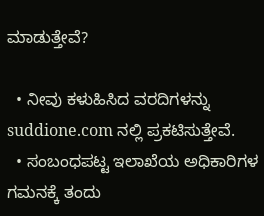ಮಾಡುತ್ತೇವೆ?

  • ನೀವು ಕಳುಹಿಸಿದ ವರದಿಗಳನ್ನು suddione.com ನಲ್ಲಿ ಪ್ರಕಟಿಸುತ್ತೇವೆ.
  • ಸಂಬಂಧಪಟ್ಟ ಇಲಾಖೆಯ ಅಧಿಕಾರಿಗಳ ಗಮನಕ್ಕೆ ತಂದು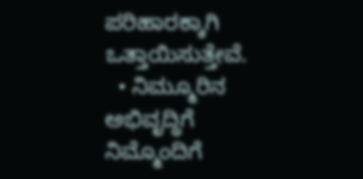ಪರಿಹಾರಕ್ಕಾಗಿ ಒತ್ತಾಯಿಸುತ್ತೇವೆ.
  • ನಿಮ್ಮೂರಿನ ಅಭಿವೃದ್ಧಿಗೆ ನಿಮ್ಮೊಂದಿಗೆ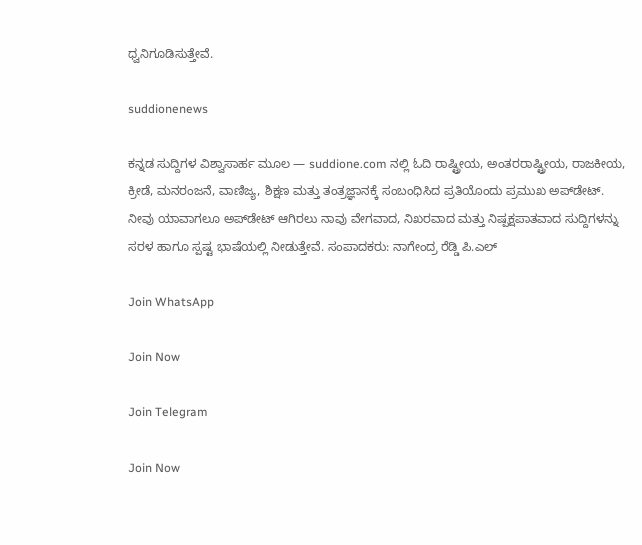ಧ್ವನಿಗೂಡಿಸುತ್ತೇವೆ.

suddionenews

ಕನ್ನಡ ಸುದ್ದಿಗಳ ವಿಶ್ವಾಸಾರ್ಹ ಮೂಲ — suddione.com ನಲ್ಲಿ ಓದಿ ರಾಷ್ಟ್ರೀಯ, ಅಂತರರಾಷ್ಟ್ರೀಯ, ರಾಜಕೀಯ, ಕ್ರೀಡೆ, ಮನರಂಜನೆ, ವಾಣಿಜ್ಯ, ಶಿಕ್ಷಣ ಮತ್ತು ತಂತ್ರಜ್ಞಾನಕ್ಕೆ ಸಂಬಂಧಿಸಿದ ಪ್ರತಿಯೊಂದು ಪ್ರಮುಖ ಅಪ್‌ಡೇಟ್. ನೀವು ಯಾವಾಗಲೂ ಅಪ್‌ಡೇಟ್ ಆಗಿರಲು ನಾವು ವೇಗವಾದ, ನಿಖರವಾದ ಮತ್ತು ನಿಷ್ಪಕ್ಷಪಾತವಾದ ಸುದ್ದಿಗಳನ್ನು ಸರಳ ಹಾಗೂ ಸ್ಪಷ್ಟ ಭಾಷೆಯಲ್ಲಿ ನೀಡುತ್ತೇವೆ. ಸಂಪಾದಕರು: ನಾಗೇಂದ್ರ ರೆಡ್ಡಿ ಪಿ.ಎಲ್

Join WhatsApp

Join Now

Join Telegram

Join Now